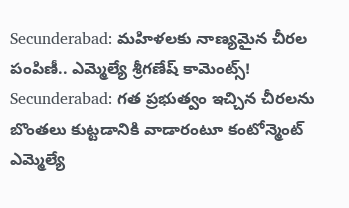Secunderabad: మహిళలకు నాణ్యమైన చీరల పంపిణీ.. ఎమ్మెల్యే శ్రీగణేష్ కామెంట్స్!
Secunderabad: గత ప్రభుత్వం ఇచ్చిన చీరలను బొంతలు కుట్టడానికి వాడారంటూ కంటోన్మెంట్ ఎమ్మెల్యే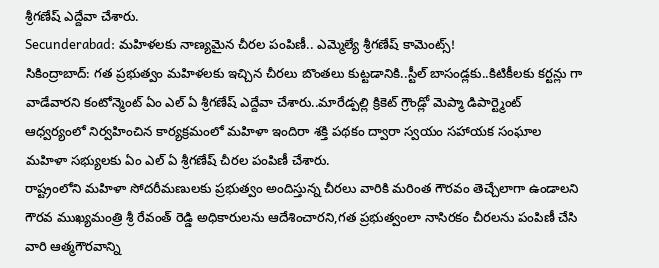శ్రీగణేష్ ఎద్దేవా చేశారు.
Secunderabad: మహిళలకు నాణ్యమైన చీరల పంపిణీ.. ఎమ్మెల్యే శ్రీగణేష్ కామెంట్స్!
సికింద్రాబాద్: గత ప్రభుత్వం మహిళలకు ఇచ్చిన చీరలు బొంతలు కుట్టడానికి..స్టీల్ బాసండ్లకు..కిటికీలకు కర్టన్లు గా వాడేవారని కంటోన్మెంట్ ఏం ఎల్ ఏ శ్రీగణేష్ ఎద్దేవా చేశారు..మారేడ్పల్లి క్రికెట్ గ్రౌండ్లో మెప్మా డిపార్ట్మెంట్ ఆధ్వర్యంలో నిర్వహించిన కార్యక్రమంలో మహిళా ఇందిరా శక్తి పథకం ద్వారా స్వయం సహాయక సంఘాల మహిళా సభ్యులకు ఏం ఎల్ ఏ శ్రీగణేష్ చీరల పంపిణీ చేశారు.
రాష్ట్రంలోని మహిళా సోదరీమణులకు ప్రభుత్వం అందిస్తున్న చీరలు వారికి మరింత గౌరవం తెచ్చేలాగా ఉండాలని గౌరవ ముఖ్యమంత్రి శ్రీ రేవంత్ రెడ్డి అధికారులను ఆదేశించారని,గత ప్రభుత్వంలా నాసిరకం చీరలను పంపిణీ చేసి వారి ఆత్మగౌరవాన్ని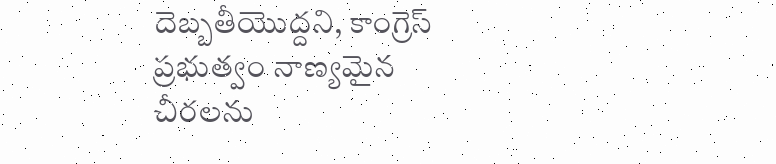దెబ్బతీయొద్దని, కాంగ్రెస్ ప్రభుత్వం నాణ్యమైన చీరలను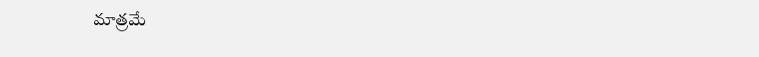మాత్రమే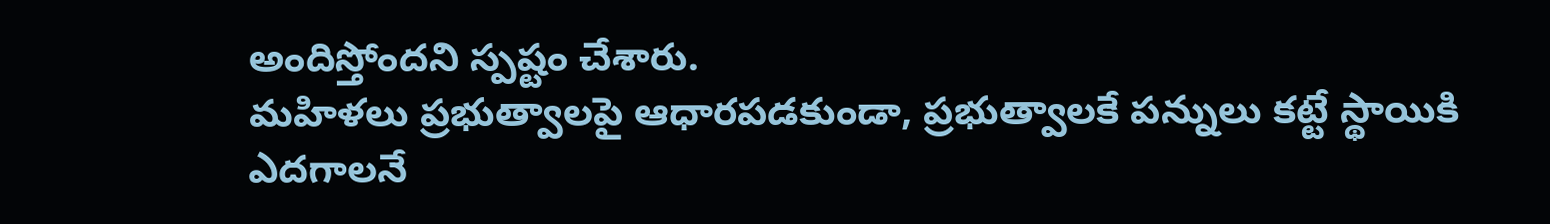అందిస్తోందని స్పష్టం చేశారు.
మహిళలు ప్రభుత్వాలపై ఆధారపడకుండా, ప్రభుత్వాలకే పన్నులు కట్టే స్థాయికి ఎదగాలనే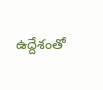ఉద్దేశంతో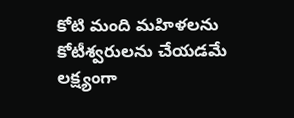కోటి మంది మహిళలను కోటీశ్వరులను చేయడమే లక్ష్యంగా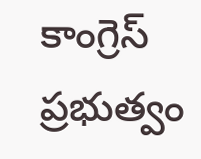కాంగ్రెస్ ప్రభుత్వం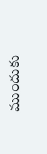ముందుకు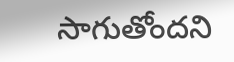సాగుతోందని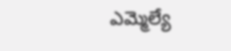ఎమ్మెల్యే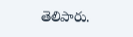తెలిపారు.